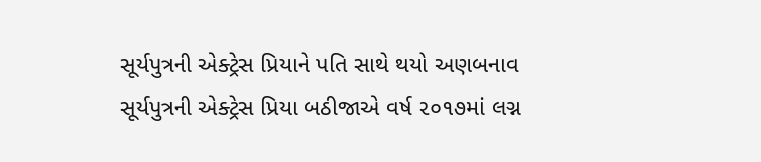સૂર્યપુત્રની એક્ટ્રેસ પ્રિયાને પતિ સાથે થયો અણબનાવ
સૂર્યપુત્રની એક્ટ્રેસ પ્રિયા બઠીજાએ વર્ષ ૨૦૧૭માં લગ્ન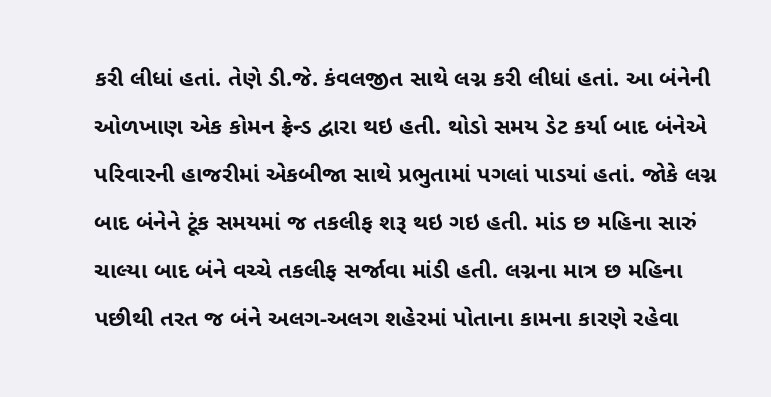કરી લીધાં હતાં. તેણે ડી.જે. કંવલજીત સાથે લગ્ન કરી લીધાં હતાં. આ બંનેની ઓળખાણ એક કોમન ફ્રેન્ડ દ્વારા થઇ હતી. થોડો સમય ડેટ કર્યા બાદ બંનેએ પરિવારની હાજરીમાં એકબીજા સાથે પ્રભુતામાં પગલાં પાડયાં હતાં. જોકે લગ્ન બાદ બંનેને ટૂંક સમયમાં જ તકલીફ શરૂ થઇ ગઇ હતી. માંડ છ મહિના સારું ચાલ્યા બાદ બંને વચ્ચે તકલીફ સર્જાવા માંડી હતી. લગ્નના માત્ર છ મહિના પછીથી તરત જ બંને અલગ-અલગ શહેરમાં પોતાના કામના કારણે રહેવા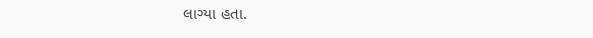લાગ્યા હતા.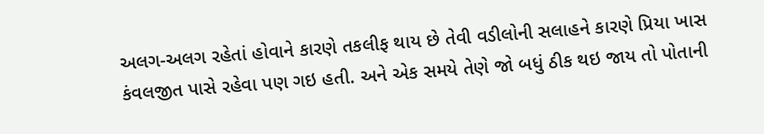અલગ-અલગ રહેતાં હોવાને કારણે તકલીફ થાય છે તેવી વડીલોની સલાહને કારણે પ્રિયા ખાસ કંવલજીત પાસે રહેવા પણ ગઇ હતી. અને એક સમયે તેણે જો બધું ઠીક થઇ જાય તો પોતાની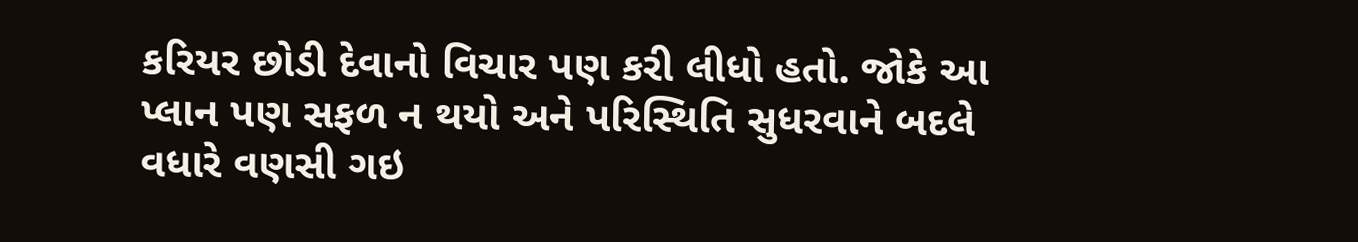કરિયર છોડી દેવાનો વિચાર પણ કરી લીધો હતો. જોકે આ પ્લાન પણ સફળ ન થયો અને પરિસ્થિતિ સુધરવાને બદલે વધારે વણસી ગઇ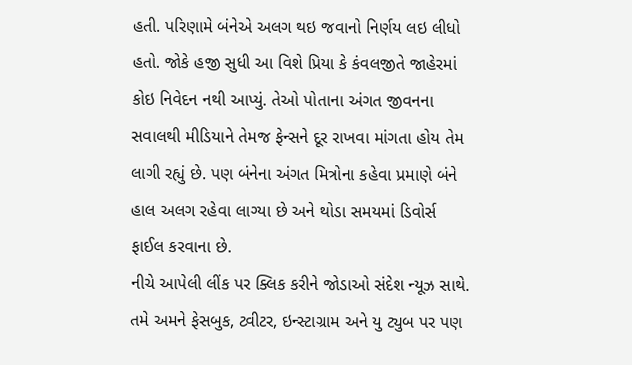હતી. પરિણામે બંનેએ અલગ થઇ જવાનો નિર્ણય લઇ લીધો હતો. જોકે હજી સુધી આ વિશે પ્રિયા કે કંવલજીતે જાહેરમાં કોઇ નિવેદન નથી આપ્યું. તેઓ પોતાના અંગત જીવનના સવાલથી મીડિયાને તેમજ ફેન્સને દૂર રાખવા માંગતા હોય તેમ લાગી રહ્યું છે. પણ બંનેના અંગત મિત્રોના કહેવા પ્રમાણે બંને હાલ અલગ રહેવા લાગ્યા છે અને થોડા સમયમાં ડિવોર્સ ફાઈલ કરવાના છે.
નીચે આપેલી લીંક પર ક્લિક કરીને જોડાઓ સંદેશ ન્યૂઝ સાથે.
તમે અમને ફેસબુક, ટ્વીટર, ઇન્સ્ટાગ્રામ અને યુ ટ્યુબ પર પણ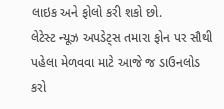લાઇક અને ફોલો કરી શકો છો.
લેટેસ્ટ ન્યૂઝ અપડેટ્સ તમારા ફોન પર સૌથી પહેલા મેળવવા માટે આજે જ ડાઉનલોડ કરો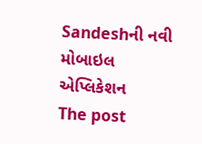Sandeshની નવી મોબાઇલ એપ્લિકેશન
The post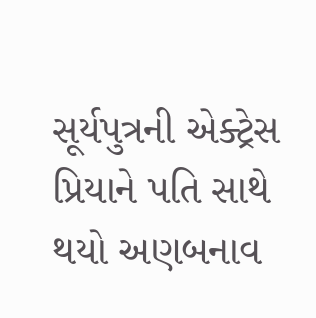સૂર્યપુત્રની એક્ટ્રેસ પ્રિયાને પતિ સાથે થયો અણબનાવ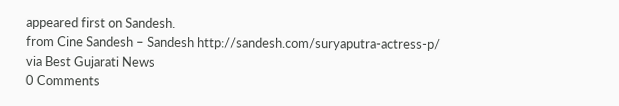appeared first on Sandesh.
from Cine Sandesh – Sandesh http://sandesh.com/suryaputra-actress-p/
via Best Gujarati News
0 Comments